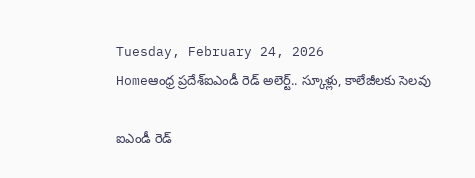Tuesday, February 24, 2026
Homeఆంధ్ర ప్రదేశ్ఐఎండీ రెడ్ అలెర్ట్.. స్కూళ్లు, కాలేజీలకు సెలవు

ఐఎండీ రెడ్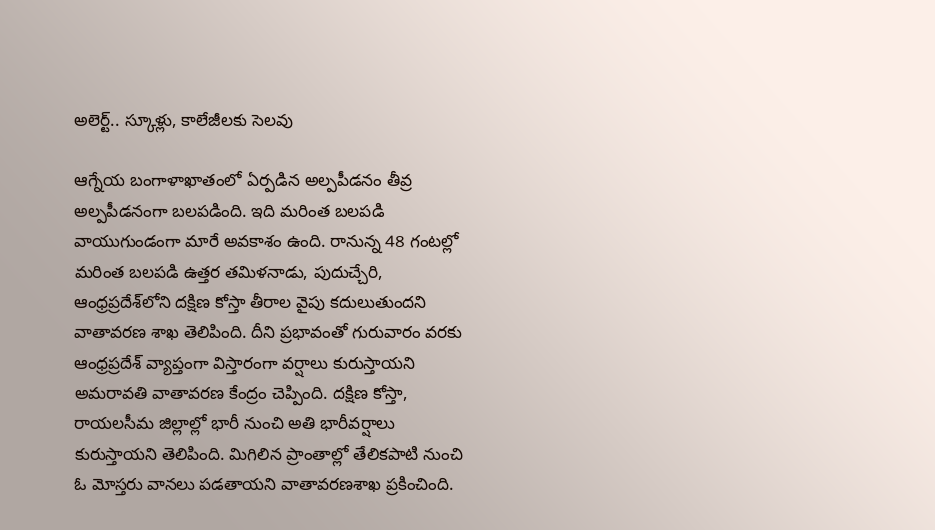అలెర్ట్.. స్కూళ్లు, కాలేజీలకు సెలవు

ఆగ్నేయ బంగాళాఖాతంలో ఏర్పడిన అల్పపీడనం తీవ్ర అల్పపీడనంగా బలపడింది. ఇది మరింత బలపడి వాయుగుండంగా మారే అవకాశం ఉంది. రానున్న 48 గంటల్లో మరింత బలపడి ఉత్తర తమిళనాడు, పుదుచ్చేరి, ఆంధ్రప్రదేశ్‌లోని దక్షిణ కోస్తా తీరాల వైపు కదులుతుందని వాతావరణ శాఖ తెలిపింది. దీని ప్రభావంతో గురువారం వరకు ఆంధ్రప్రదేశ్ వ్యాప్తంగా విస్తారంగా వర్షాలు కురుస్తాయని అమరావతి వాతావరణ కేంద్రం చెప్పింది. దక్షిణ కోస్తా, రాయలసీమ జిల్లాల్లో భారీ నుంచి అతి భారీవర్షాలు కురుస్తాయని తెలిపింది. మిగిలిన ప్రాంతాల్లో తేలికపాటి నుంచి ఓ మోస్తరు వానలు పడతాయని వాతావరణశాఖ ప్రకించింది.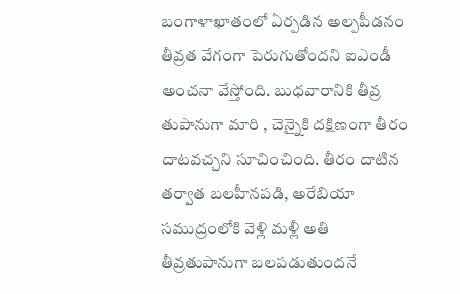బంగాళాఖాతంలో ఏర్పడిన అల్పపీడనం తీవ్రత వేగంగా పెరుగుతోందని ఐఎండీ అంచనా వేస్తోంది. బుధవారానికి తీవ్ర తుపానుగా మారి , చెన్నైకి దక్షిణంగా తీరం దాటవచ్చని సూచించింది. తీరం దాటిన తర్వాత బలహీనపడి, అరేబియా సముద్రంలోకి వెళ్లి మళ్లీ అతి తీవ్రతుపానుగా బలపడుతుందనే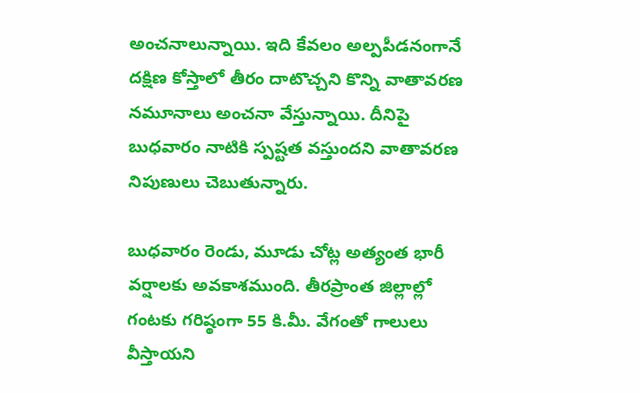అంచనాలున్నాయి. ఇది కేవలం అల్పపీడనంగానే దక్షిణ కోస్తాలో తీరం దాటొచ్చని కొన్ని వాతావరణ నమూనాలు అంచనా వేస్తున్నాయి. దీనిపై బుధవారం నాటికి స్పష్టత వస్తుందని వాతావరణ నిపుణులు చెబుతున్నారు.

బుధవారం రెండు, మూడు చోట్ల అత్యంత భారీ వర్షాలకు అవకాశముంది. తీరప్రాంత జిల్లాల్లో గంటకు గరిష్ఠంగా 55 కి.మీ. వేగంతో గాలులు వీస్తాయని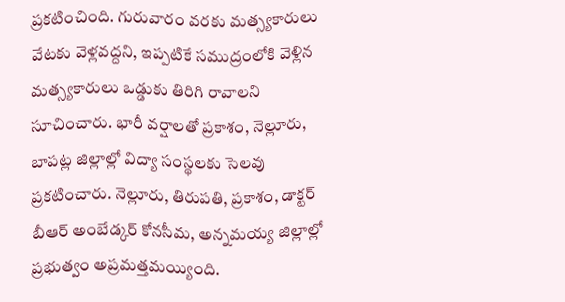ప్రకటించింది. గురువారం వరకు మత్స్యకారులు వేటకు వెళ్లవద్దని, ఇప్పటికే సముద్రంలోకి వెళ్లిన మత్స్యకారులు ఒడ్డుకు తిరిగి రావాలని సూచించారు. భారీ వర్షాలతో ప్రకాశం, నెల్లూరు, బాపట్ల జిల్లాల్లో విద్యా సంస్థలకు సెలవు ప్రకటించారు. నెల్లూరు, తిరుపతి, ప్రకాశం, డాక్టర్‌ బీఆర్‌ అంబేడ్కర్‌ కోనసీమ, అన్నమయ్య జిల్లాల్లో ప్రభుత్వం అప్రమత్తమయ్యింది.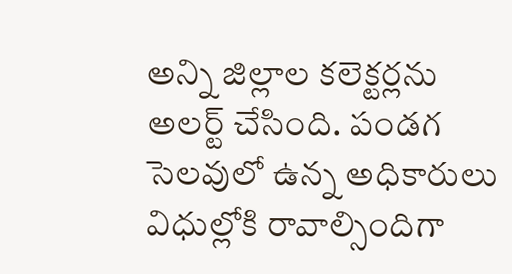అన్ని జిల్లాల కలెక్టర్లను అలర్ట్‌ చేసింది. పండగ సెలవులో ఉన్న అధికారులు విధుల్లోకి రావాల్సిందిగా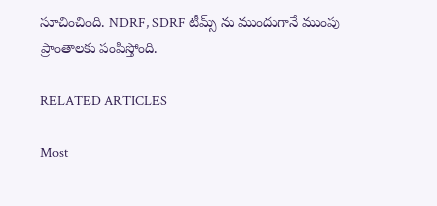సూచించింది. NDRF, SDRF టీమ్స్‌ ను ముందుగానే ముంపు ప్రాంతాలకు పంపిస్తోంది.

RELATED ARTICLES

Most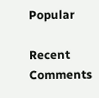Popular

Recent Comments